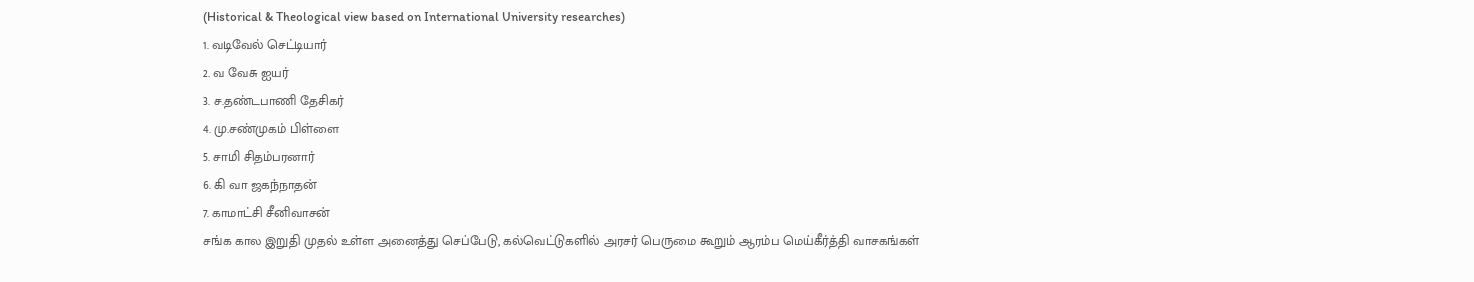(Historical & Theological view based on International University researches)
1. வடிவேல் செட்டியார்
2. வ வேசு ஐயர்
3. ச.தண்டபாணி தேசிகர்
4. மு.சண்முகம் பிள்ளை
5. சாமி சிதம்பரனார்
6. கி வா ஜகந்நாதன்
7. காமாட்சி சீனிவாசன்
சங்க கால இறுதி முதல் உள்ள அனைத்து செப்பேடு, கல்வெட்டுகளில் அரசர் பெருமை கூறும் ஆரம்ப மெய்கீர்த்தி வாசகங்கள்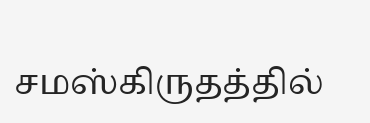சமஸ்கிருதத்தில்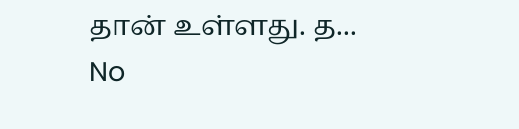தான் உள்ளது. த...
No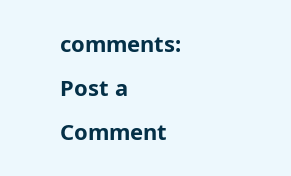comments:
Post a Comment